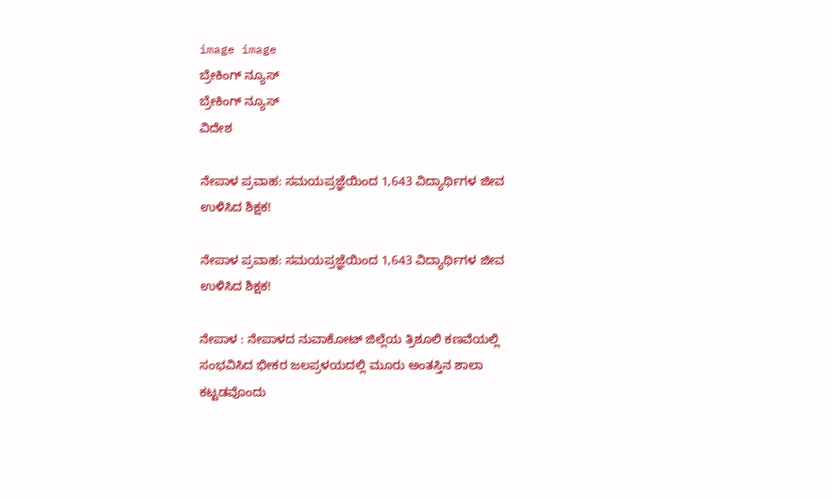image image
ಬ್ರೇಕಿಂಗ್ ನ್ಯೂಸ್
ಬ್ರೇಕಿಂಗ್ ನ್ಯೂಸ್
ವಿದೇಶ

ನೇಪಾಳ ಪ್ರವಾಹ: ಸಮಯಪ್ರಜ್ಞೆಯಿಂದ 1,643 ವಿದ್ಯಾರ್ಥಿಗಳ ಜೀವ ಉಳಿಸಿದ ಶಿಕ್ಷಕ!

ನೇಪಾಳ ಪ್ರವಾಹ: ಸಮಯಪ್ರಜ್ಞೆಯಿಂದ 1,643 ವಿದ್ಯಾರ್ಥಿಗಳ ಜೀವ ಉಳಿಸಿದ ಶಿಕ್ಷಕ!

ನೇಪಾಳ : ನೇಪಾಳದ ನುವಾಕೋಟ್ ಜಿಲ್ಲೆಯ ತ್ರಿಶೂಲಿ ಕಣವೆಯಲ್ಲಿ ಸಂಭವಿಸಿದ ಭೀಕರ ಜಲಪ್ರಳಯದಲ್ಲಿ ಮೂರು ಅಂತಸ್ತಿನ ಶಾಲಾ ಕಟ್ಟಡವೊಂದು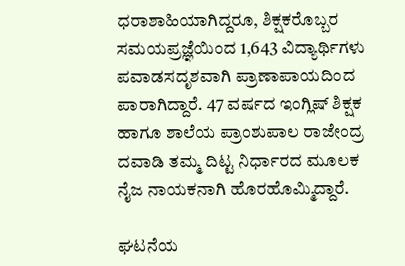ಧರಾಶಾಹಿಯಾಗಿದ್ದರೂ, ಶಿಕ್ಷಕರೊಬ್ಬರ ಸಮಯಪ್ರಜ್ಞೆಯಿಂದ 1,643 ವಿದ್ಯಾರ್ಥಿಗಳು ಪವಾಡಸದೃಶವಾಗಿ ಪ್ರಾಣಾಪಾಯದಿಂದ ಪಾರಾಗಿದ್ದಾರೆ. 47 ವರ್ಷದ ಇಂಗ್ಲಿಷ್ ಶಿಕ್ಷಕ ಹಾಗೂ ಶಾಲೆಯ ಪ್ರಾಂಶುಪಾಲ ರಾಜೇಂದ್ರ ದವಾಡಿ ತಮ್ಮ ದಿಟ್ಟ ನಿರ್ಧಾರದ ಮೂಲಕ ನೈಜ ನಾಯಕನಾಗಿ ಹೊರಹೊಮ್ಮಿದ್ದಾರೆ.

ಘಟನೆಯ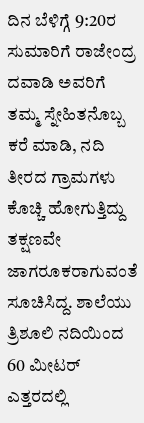ದಿನ ಬೆಳಿಗ್ಗೆ 9:20ರ ಸುಮಾರಿಗೆ ರಾಜೇಂದ್ರ ದವಾಡಿ ಅವರಿಗೆ ತಮ್ಮ ಸ್ನೇಹಿತನೊಬ್ಬ ಕರೆ ಮಾಡಿ, ನದಿ ತೀರದ ಗ್ರಾಮಗಳು ಕೊಚ್ಚಿ ಹೋಗುತ್ತಿದ್ದು ತಕ್ಷಣವೇ ಜಾಗರೂಕರಾಗುವಂತೆ ಸೂಚಿಸಿದ್ದ. ಶಾಲೆಯು ತ್ರಿಶೂಲಿ ನದಿಯಿಂದ 60 ಮೀಟರ್ ಎತ್ತರದಲ್ಲಿ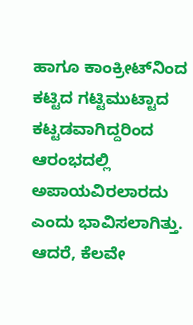ಹಾಗೂ ಕಾಂಕ್ರೀಟ್‌ನಿಂದ ಕಟ್ಟಿದ ಗಟ್ಟಿಮುಟ್ಟಾದ ಕಟ್ಟಡವಾಗಿದ್ದರಿಂದ ಆರಂಭದಲ್ಲಿ ಅಪಾಯವಿರಲಾರದು ಎಂದು ಭಾವಿಸಲಾಗಿತ್ತು. ಆದರೆ, ಕೆಲವೇ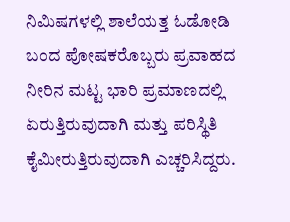ನಿಮಿಷಗಳಲ್ಲಿ ಶಾಲೆಯತ್ತ ಓಡೋಡಿ ಬಂದ ಪೋಷಕರೊಬ್ಬರು ಪ್ರವಾಹದ ನೀರಿನ ಮಟ್ಟ ಭಾರಿ ಪ್ರಮಾಣದಲ್ಲಿ ಏರುತ್ತಿರುವುದಾಗಿ ಮತ್ತು ಪರಿಸ್ಥಿತಿ ಕೈಮೀರುತ್ತಿರುವುದಾಗಿ ಎಚ್ಚರಿಸಿದ್ದರು.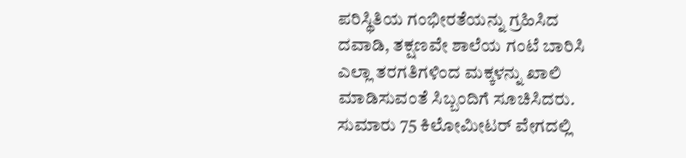ಪರಿಸ್ಥಿತಿಯ ಗಂಭೀರತೆಯನ್ನು ಗ್ರಹಿಸಿದ ದವಾಡಿ, ತಕ್ಷಣವೇ ಶಾಲೆಯ ಗಂಟೆ ಬಾರಿಸಿ ಎಲ್ಲಾ ತರಗತಿಗಳಿಂದ ಮಕ್ಕಳನ್ನು ಖಾಲಿ ಮಾಡಿಸುವಂತೆ ಸಿಬ್ಬಂದಿಗೆ ಸೂಚಿಸಿದರು. ಸುಮಾರು 75 ಕಿಲೋಮೀಟರ್ ವೇಗದಲ್ಲಿ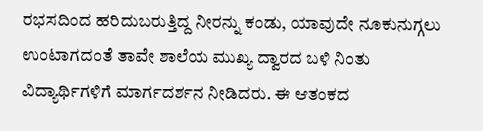ರಭಸದಿಂದ ಹರಿದುಬರುತ್ತಿದ್ದ ನೀರನ್ನು ಕಂಡು, ಯಾವುದೇ ನೂಕುನುಗ್ಗಲು ಉಂಟಾಗದಂತೆ ತಾವೇ ಶಾಲೆಯ ಮುಖ್ಯ ದ್ವಾರದ ಬಳಿ ನಿಂತು ವಿದ್ಯಾರ್ಥಿಗಳಿಗೆ ಮಾರ್ಗದರ್ಶನ ನೀಡಿದರು. ಈ ಆತಂಕದ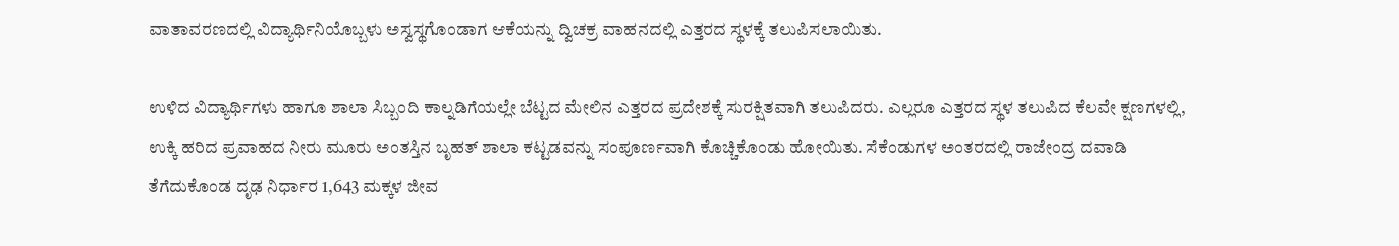ವಾತಾವರಣದಲ್ಲಿ ವಿದ್ಯಾರ್ಥಿನಿಯೊಬ್ಬಳು ಅಸ್ವಸ್ಥಗೊಂಡಾಗ ಆಕೆಯನ್ನು ದ್ವಿಚಕ್ರ ವಾಹನದಲ್ಲಿ ಎತ್ತರದ ಸ್ಥಳಕ್ಕೆ ತಲುಪಿಸಲಾಯಿತು.

ಉಳಿದ ವಿದ್ಯಾರ್ಥಿಗಳು ಹಾಗೂ ಶಾಲಾ ಸಿಬ್ಬಂದಿ ಕಾಲ್ನಡಿಗೆಯಲ್ಲೇ ಬೆಟ್ಟದ ಮೇಲಿನ ಎತ್ತರದ ಪ್ರದೇಶಕ್ಕೆ ಸುರಕ್ಷಿತವಾಗಿ ತಲುಪಿದರು. ಎಲ್ಲರೂ ಎತ್ತರದ ಸ್ಥಳ ತಲುಪಿದ ಕೆಲವೇ ಕ್ಷಣಗಳಲ್ಲಿ, ಉಕ್ಕಿ ಹರಿದ ಪ್ರವಾಹದ ನೀರು ಮೂರು ಅಂತಸ್ತಿನ ಬೃಹತ್ ಶಾಲಾ ಕಟ್ಟಡವನ್ನು ಸಂಪೂರ್ಣವಾಗಿ ಕೊಚ್ಚಿಕೊಂಡು ಹೋಯಿತು. ಸೆಕೆಂಡುಗಳ ಅಂತರದಲ್ಲಿ ರಾಜೇಂದ್ರ ದವಾಡಿ ತೆಗೆದುಕೊಂಡ ದೃಢ ನಿರ್ಧಾರ 1,643 ಮಕ್ಕಳ ಜೀವ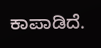ಕಾಪಾಡಿದೆ.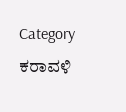Category
ಕರಾವಳಿ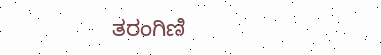ತರಂಗಿಣಿ